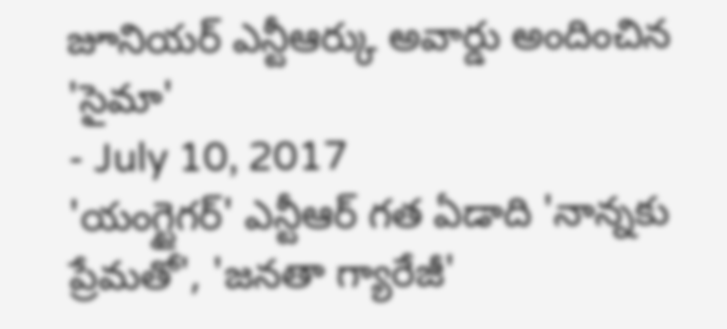జూనియర్ ఎన్టీఆర్కు అవార్డు అందించిన 'సైమా'
- July 10, 2017
'యంగ్టైగర్' ఎన్టీఆర్ గత ఏడాది 'నాన్నకు ప్రేమతో', 'జనతా గ్యారేజీ'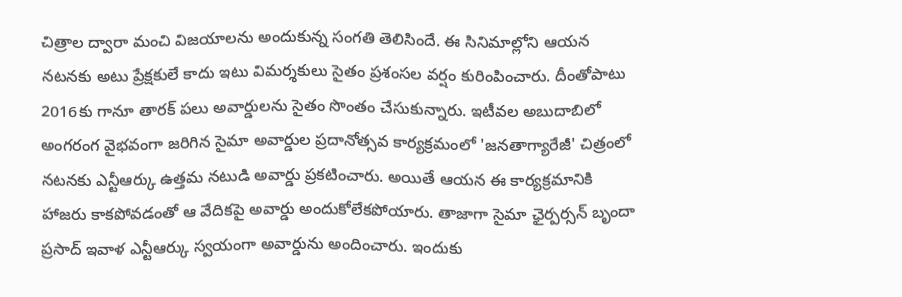చిత్రాల ద్వారా మంచి విజయాలను అందుకున్న సంగతి తెలిసిందే. ఈ సినిమాల్లోని ఆయన నటనకు అటు ప్రేక్షకులే కాదు ఇటు విమర్శకులు సైతం ప్రశంసల వర్షం కురింపించారు. దీంతోపాటు 2016కు గానూ తారక్ పలు అవార్డులను సైతం సొంతం చేసుకున్నారు. ఇటీవల అబుదాబిలో అంగరంగ వైభవంగా జరిగిన సైమా అవార్డుల ప్రదానోత్సవ కార్యక్రమంలో 'జనతాగ్యారేజీ' చిత్రంలో నటనకు ఎన్టీఆర్కు ఉత్తమ నటుడి అవార్డు ప్రకటించారు. అయితే ఆయన ఈ కార్యక్రమానికి హాజరు కాకపోవడంతో ఆ వేదికపై అవార్డు అందుకోలేకపోయారు. తాజాగా సైమా ఛైర్పర్సన్ బృందా ప్రసాద్ ఇవాళ ఎన్టీఆర్కు స్వయంగా అవార్డును అందించారు. ఇందుకు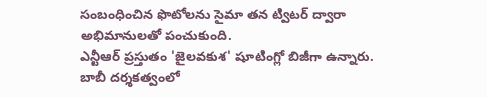సంబంధించిన ఫొటోలను సైమా తన ట్విటర్ ద్వారా అభిమానులతో పంచుకుంది.
ఎన్టీఆర్ ప్రస్తుతం 'జైలవకుశ' షూటింగ్లో బిజీగా ఉన్నారు. బాబీ దర్శకత్వంలో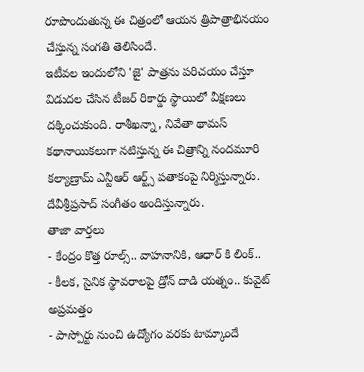రూపొందుతున్న ఈ చిత్రంలో ఆయన త్రిపాత్రాభినయం చేస్తున్న సంగతి తెలిసిందే.
ఇటీవల ఇందులోని 'జై' పాత్రను పరిచయం చేస్తూ విడుదల చేసిన టీజర్ రికార్డు స్థాయిలో వీక్షణలు దక్కించుకుంది. రాశీఖన్నా, నివేతా థామస్ కథానాయికలుగా నటిస్తున్న ఈ చిత్రాన్ని నందమూరి కల్యాణ్రామ్ ఎన్టీఆర్ ఆర్ట్స్ పతాకంపై నిర్మిస్తున్నారు. దేవీశ్రీప్రసాద్ సంగీతం అందిస్తున్నారు.
తాజా వార్తలు
- కేంద్రం కొత్త రూల్స్.. వాహనానికి, ఆధార్ కి లింక్..
- కీలక, సైనిక స్థావరాలపై డ్రోన్ దాడి యత్నం.. కువైట్ అప్రమత్తం
- పాస్పోర్టు నుంచి ఉద్యోగం వరకు టామ్కాందే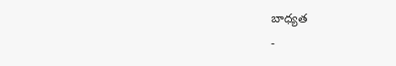బాధ్యత
-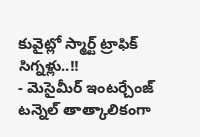కువైట్లో స్మార్ట్ ట్రాఫిక్ సిగ్నళ్లు..!!
- మెసైమీర్ ఇంటర్చేంజ్ టన్నెల్ తాత్కాలికంగా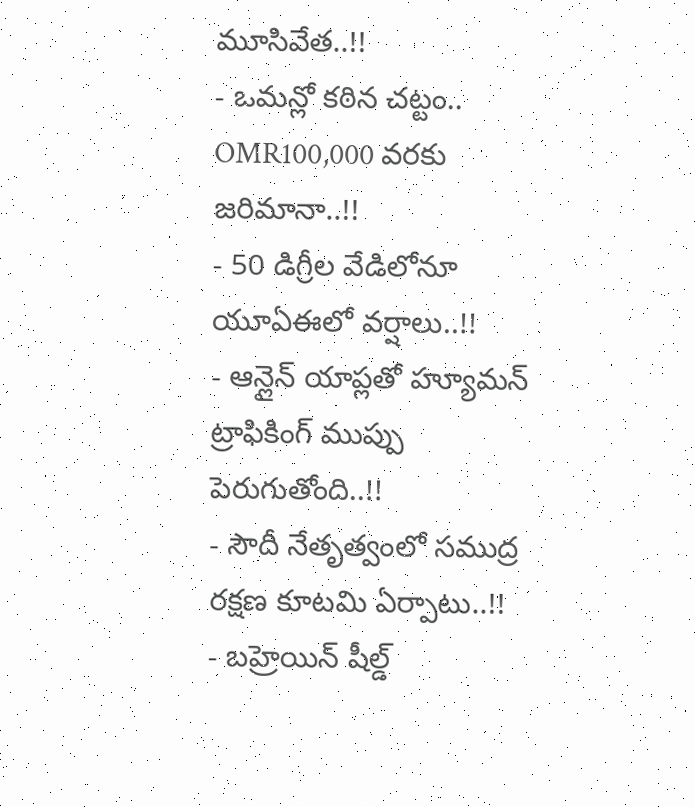మూసివేత..!!
- ఒమన్లో కఠిన చట్టం.. OMR100,000 వరకు జరిమానా..!!
- 50 డిగ్రీల వేడిలోనూ యూఏఈలో వర్షాలు..!!
- ఆన్లైన్ యాప్లతో హ్యూమన్ ట్రాఫికింగ్ ముప్పు పెరుగుతోంది..!!
- సౌదీ నేతృత్వంలో సముద్ర రక్షణ కూటమి ఏర్పాటు..!!
- బహ్రెయిన్ షీల్డ్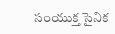సంయుక్త సైనిక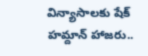విన్యాసాలకు షేక్ హమ్దాన్ హాజరు..